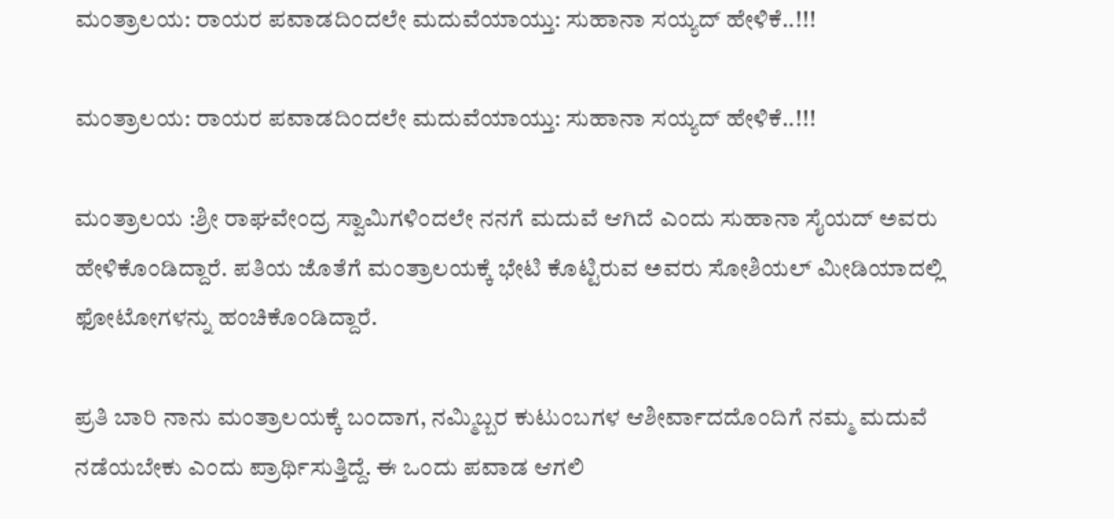ಮಂತ್ರಾಲಯ: ರಾಯರ ಪವಾಡದಿಂದಲೇ ಮದುವೆಯಾಯ್ತು: ಸುಹಾನಾ ಸಯ್ಯದ್ ಹೇಳಿಕೆ..!!!

ಮಂತ್ರಾಲಯ: ರಾಯರ ಪವಾಡದಿಂದಲೇ ಮದುವೆಯಾಯ್ತು: ಸುಹಾನಾ ಸಯ್ಯದ್ ಹೇಳಿಕೆ..!!!

ಮಂತ್ರಾಲಯ :ಶ್ರೀ ರಾಘವೇಂದ್ರ ಸ್ವಾಮಿಗಳಿಂದಲೇ ನನಗೆ ಮದುವೆ ಆಗಿದೆ ಎಂದು ಸುಹಾನಾ ಸೈಯದ್‌ ಅವರು ಹೇಳಿಕೊಂಡಿದ್ದಾರೆ. ಪತಿಯ ಜೊತೆಗೆ ಮಂತ್ರಾಲಯಕ್ಕೆ ಭೇಟಿ ಕೊಟ್ಟಿರುವ ಅವರು ಸೋಶಿಯಲ್‌ ಮೀಡಿಯಾದಲ್ಲಿ ಫೋಟೋಗಳನ್ನು ಹಂಚಿಕೊಂಡಿದ್ದಾರೆ.

ಪ್ರತಿ ಬಾರಿ ನಾನು ಮಂತ್ರಾಲಯಕ್ಕೆ ಬಂದಾಗ, ನಮ್ಮಿಬ್ಬರ ಕುಟುಂಬಗಳ ಆಶೀರ್ವಾದದೊಂದಿಗೆ ನಮ್ಮ ಮದುವೆ ನಡೆಯಬೇಕು ಎಂದು ಪ್ರಾರ್ಥಿಸುತ್ತಿದ್ದೆ. ಈ ಒಂದು ಪವಾಡ ಆಗಲಿ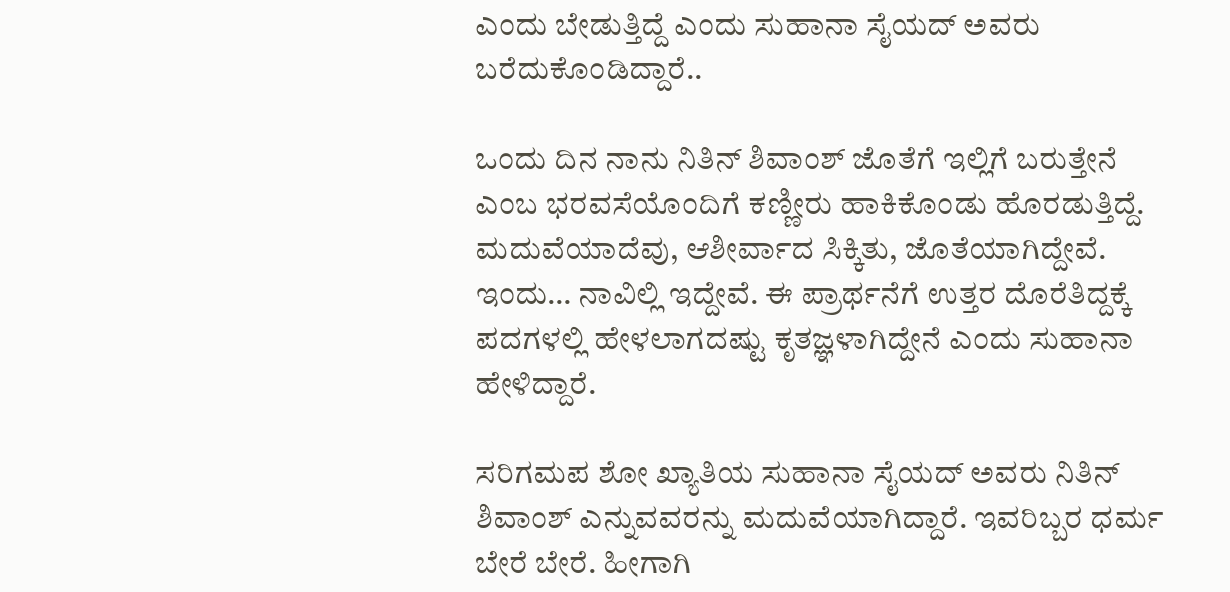ಎಂದು ಬೇಡುತ್ತಿದ್ದೆ ಎಂದು ಸುಹಾನಾ ಸೈಯದ್‌ ಅವರು ಬರೆದುಕೊಂಡಿದ್ದಾರೆ..

ಒಂದು ದಿನ ನಾನು ನಿತಿನ್‌ ಶಿವಾಂಶ್‌ ಜೊತೆಗೆ ಇಲ್ಲಿಗೆ ಬರುತ್ತೇನೆ ಎಂಬ ಭರವಸೆಯೊಂದಿಗೆ ಕಣ್ಣೀರು ಹಾಕಿಕೊಂಡು ಹೊರಡುತ್ತಿದ್ದೆ. ಮದುವೆಯಾದೆವು, ಆಶೀರ್ವಾದ ಸಿಕ್ಕಿತು, ಜೊತೆಯಾಗಿದ್ದೇವೆ. ಇಂದು… ನಾವಿಲ್ಲಿ ಇದ್ದೇವೆ. ಈ ಪ್ರಾರ್ಥನೆಗೆ ಉತ್ತರ ದೊರೆತಿದ್ದಕ್ಕೆ ಪದಗಳಲ್ಲಿ ಹೇಳಲಾಗದಷ್ಟು ಕೃತಜ್ಞಳಾಗಿದ್ದೇನೆ ಎಂದು ಸುಹಾನಾ ಹೇಳಿದ್ದಾರೆ.

ಸರಿಗಮಪ ಶೋ ಖ್ಯಾತಿಯ ಸುಹಾನಾ ಸೈಯದ್‌ ಅವರು ನಿತಿನ್‌ ಶಿವಾಂಶ್‌ ಎನ್ನುವವರನ್ನು ಮದುವೆಯಾಗಿದ್ದಾರೆ. ಇವರಿಬ್ಬರ ಧರ್ಮ ಬೇರೆ ಬೇರೆ. ಹೀಗಾಗಿ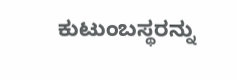ಕುಟುಂಬಸ್ಥರನ್ನು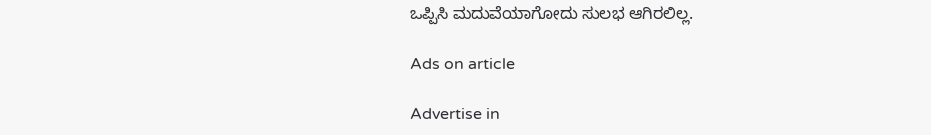ಒಪ್ಪಿಸಿ ಮದುವೆಯಾಗೋದು ಸುಲಭ ಆಗಿರಲಿಲ್ಲ.

Ads on article

Advertise in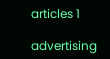articles 1

advertising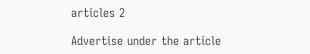articles 2

Advertise under the article